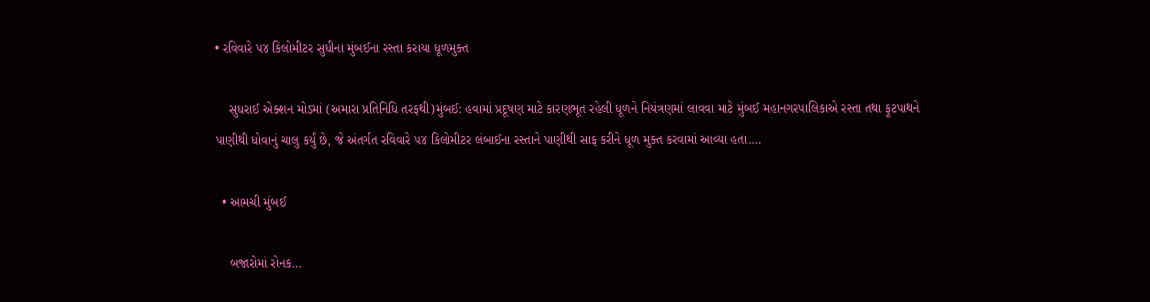• રવિવારે ૫૪ કિલોમીટર સુધીના મુંબઈના રસ્તા કરાયા ધૂળમુક્ત

    સુધરાઈ એક્શન મોડમાં (અમારા પ્રતિનિધિ તરફથી)મુંબઈ: હવામાં પ્રદૂષણ માટે કારણભૂત રહેલી ધૂળને નિયંત્રણમાં લાવવા માટે મુંબઈ મહાનગરપાલિકાએ રસ્તા તથા ફૂટપાથને પાણીથી ધોવાનું ચાલુ કર્યું છે, જે અંતર્ગત રવિવારે ૫૪ કિલોમીટર લંબાઈના રસ્તાને પાણીથી સાફ કરીને ધૂળ મુક્ત કરવામાં આવ્યા હતા.…

  • આમચી મુંબઈ

    બજારોમાં રોનક…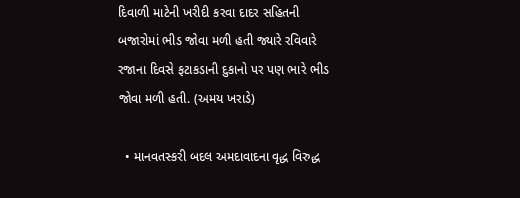દિવાળી માટેની ખરીદી કરવા દાદર સહિતની બજારોમાં ભીડ જોવા મળી હતી જ્યારે રવિવારે રજાના દિવસે ફટાકડાની દુકાનો પર પણ ભારે ભીડ જોવા મળી હતી. (અમય ખરાડે)

  • માનવતસ્કરી બદલ અમદાવાદના વૃદ્ધ વિરુદ્ધ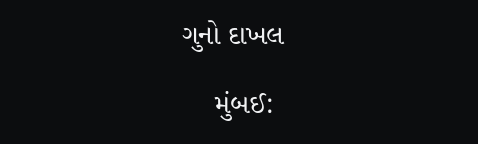ગુનો દાખલ

    મુંબઈ: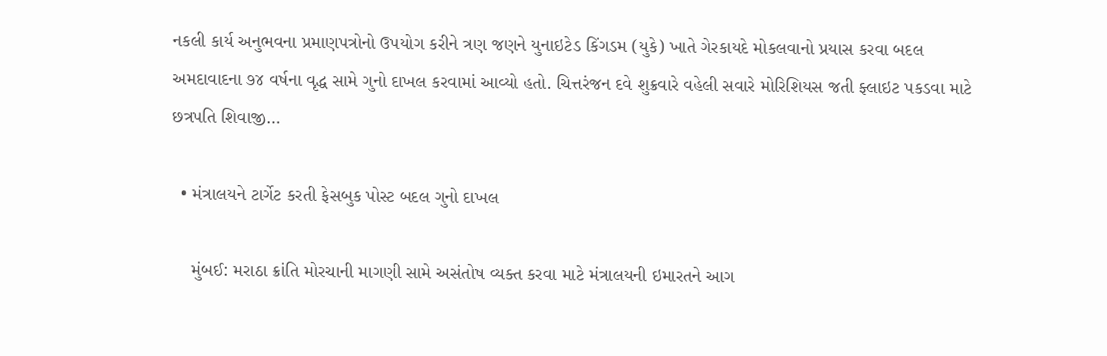નકલી કાર્ય અનુભવના પ્રમાણપત્રોનો ઉપયોગ કરીને ત્રણ જણને યુનાઇટેડ કિંગડમ (યુકે) ખાતે ગેરકાયદે મોકલવાનો પ્રયાસ કરવા બદલ અમદાવાદના ૭૪ વર્ષના વૃદ્ધ સામે ગુનો દાખલ કરવામાં આવ્યો હતો. ચિત્તરંજન દવે શુક્રવારે વહેલી સવારે મોરિશિયસ જતી ફ્લાઇટ પકડવા માટે છત્રપતિ શિવાજી…

  • મંત્રાલયને ટાર્ગેટ કરતી ફેસબુક પોસ્ટ બદલ ગુનો દાખલ

    મુંબઈ: મરાઠા ક્રાંતિ મોરચાની માગણી સામે અસંતોષ વ્યક્ત કરવા માટે મંત્રાલયની ઇમારતને આગ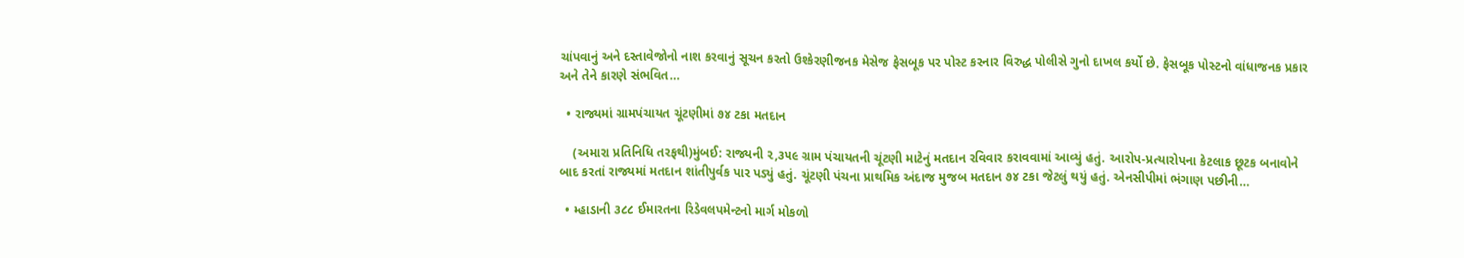ચાંપવાનું અને દસ્તાવેજોનો નાશ કરવાનું સૂચન કરતો ઉશ્કેરણીજનક મેસેજ ફેસબૂક પર પોસ્ટ કરનાર વિરુદ્ધ પોલીસે ગુનો દાખલ કર્યો છે. ફેસબૂક પોસ્ટનો વાંધાજનક પ્રકાર અને તેને કારણે સંભવિત…

  • રાજ્યમાં ગ્રામપંચાયત ચૂંટણીમાં ૭૪ ટકા મતદાન

    (અમારા પ્રતિનિધિ તરફથી)મુંબઈ: રાજ્યની ૨,૩૫૯ ગ્રામ પંચાયતની ચૂંટણી માટેનું મતદાન રવિવાર કરાવવામાં આવ્યું હતું. આરોપ-પ્રત્યારોપના કેટલાક છૂટક બનાવોને બાદ કરતાં રાજ્યમાં મતદાન શાંતીપુર્વક પાર પડ્યું હતું. ચૂંટણી પંચના પ્રાથમિક અંદાજ મુજબ મતદાન ૭૪ ટકા જેટલું થયું હતું. એનસીપીમાં ભંગાણ પછીની…

  • મ્હાડાની ૩૮૮ ઈમારતના રિડેવલપમેન્ટનો માર્ગ મોકળો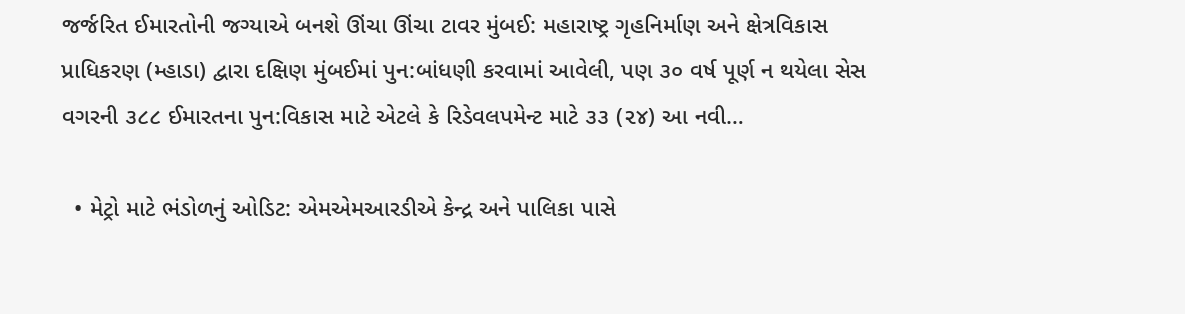જર્જરિત ઈમારતોની જગ્યાએ બનશે ઊંચા ઊંચા ટાવર મુંબઈ: મહારાષ્ટ્ર ગૃહનિર્માણ અને ક્ષેત્રવિકાસ પ્રાધિકરણ (મ્હાડા) દ્વારા દક્ષિણ મુંબઈમાં પુન:બાંધણી કરવામાં આવેલી, પણ ૩૦ વર્ષ પૂર્ણ ન થયેલા સેસ વગરની ૩૮૮ ઈમારતના પુન:વિકાસ માટે એટલે કે રિડેવલપમેન્ટ માટે ૩૩ (૨૪) આ નવી…

  • મેટ્રો માટે ભંડોળનું ઓડિટ: એમએમઆરડીએ કેન્દ્ર અને પાલિકા પાસે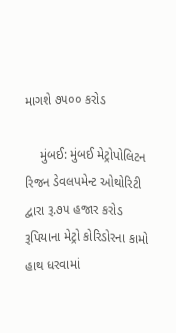માગશે ૭૫૦૦ કરોડ

    મુંબઈ: મુંબઈ મેટ્રોપોલિટન રિજન ડેવલપમેન્ટ ઓથોરિટી દ્વારા રૂ.૭૫ હજાર કરોડ રૂપિયાના મેટ્રો કોરિડોરના કામો હાથ ધરવામાં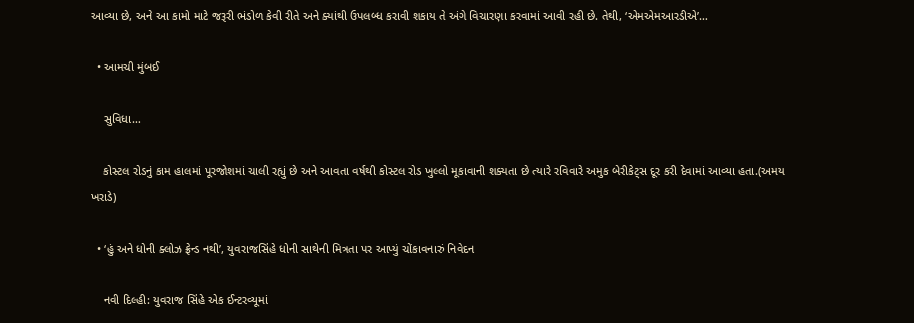આવ્યા છે, અને આ કામો માટે જરૂરી ભંડોળ કેવી રીતે અને ક્યાંથી ઉપલબ્ધ કરાવી શકાય તે અંગે વિચારણા કરવામાં આવી રહી છે. તેથી, ‘એમએમઆરડીએ’…

  • આમચી મુંબઈ

    સુવિધા…

    કોસ્ટલ રોડનું કામ હાલમાં પૂરજોશમાં ચાલી રહ્યું છે અને આવતા વર્ષથી કોસ્ટલ રોડ ખુલ્લો મૂકાવાની શક્યતા છે ત્યારે રવિવારે અમુક બેરીકેટ્સ દૂર કરી દેવામાં આવ્યા હતા.(અમય ખરાડે)

  • ‘હું અને ધોની ક્લોઝ ફ્રેન્ડ નથી’, યુવરાજસિંહે ધોની સાથેની મિત્રતા પર આપ્યું ચોંકાવનારું નિવેદન

    નવી દિલ્હી: યુવરાજ સિંહે એક ઈન્ટરવ્યૂમાં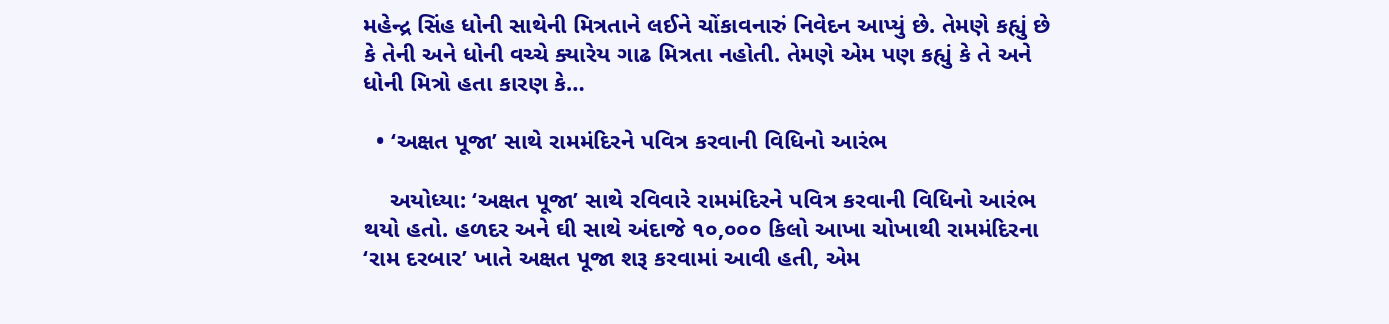મહેન્દ્ર સિંહ ધોની સાથેની મિત્રતાને લઈને ચોંકાવનારું નિવેદન આપ્યું છે. તેમણે કહ્યું છે કે તેની અને ધોની વચ્ચે ક્યારેય ગાઢ મિત્રતા નહોતી. તેમણે એમ પણ કહ્યું કે તે અને ધોની મિત્રો હતા કારણ કે…

  • ‘અક્ષત પૂજા’ સાથે રામમંદિરને પવિત્ર કરવાની વિધિનો આરંભ

    અયોધ્યા: ‘અક્ષત પૂજા’ સાથે રવિવારે રામમંદિરને પવિત્ર કરવાની વિધિનો આરંભ થયો હતો. હળદર અને ઘી સાથે અંદાજે ૧૦,૦૦૦ કિલો આખા ચોખાથી રામમંદિરના ‘રામ દરબાર’ ખાતે અક્ષત પૂજા શરૂ કરવામાં આવી હતી, એમ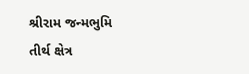શ્રીરામ જન્મભુમિ તીર્થ ક્ષેત્ર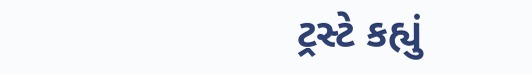ટ્રસ્ટે કહ્યું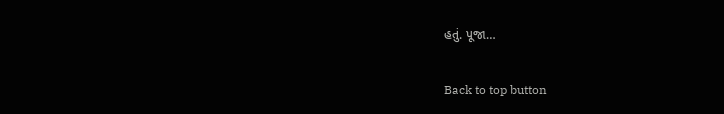હતું. પૂજા…

Back to top button